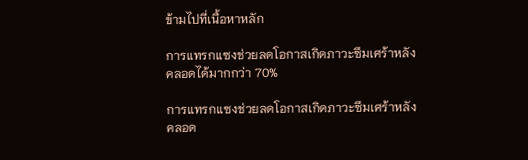ข้ามไปที่เนื้อหาหลัก

การแทรกแซงช่วยลดโอกาสเกิดภาวะซึมเศร้าหลังคลอดได้มากกว่า 70%

การแทรกแซงช่วยลดโอกาสเกิดภาวะซึมเศร้าหลังคลอด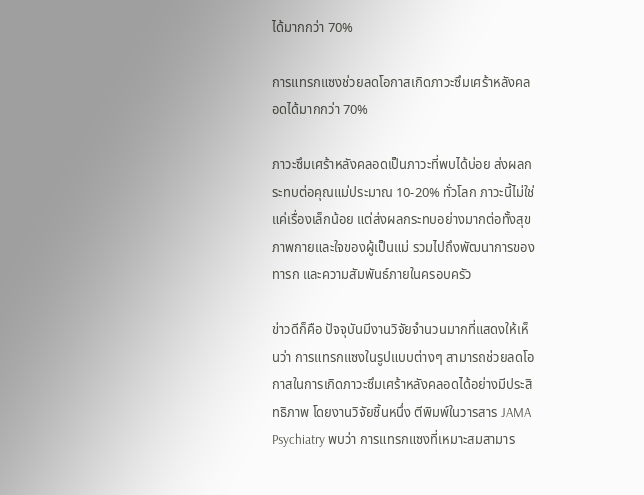ได้มากกว่า 70%

การแทรกแซงช่วยลดโอกาสเกิดภาวะซึมเศร้าหลังคลอดได้มากกว่า 70%

ภาวะซึมเศร้าหลังคลอดเป็นภาวะที่พบได้บ่อย ส่งผลกระทบต่อคุณแม่ประมาณ 10-20% ทั่วโลก ภาวะนี้ไม่ใช่แค่เรื่องเล็กน้อย แต่ส่งผลกระทบอย่างมากต่อทั้งสุขภาพกายและใจของผู้เป็นแม่ รวมไปถึงพัฒนาการของทารก และความสัมพันธ์ภายในครอบครัว

ข่าวดีก็คือ ปัจจุบันมีงานวิจัยจำนวนมากที่แสดงให้เห็นว่า การแทรกแซงในรูปแบบต่างๆ สามารถช่วยลดโอกาสในการเกิดภาวะซึมเศร้าหลังคลอดได้อย่างมีประสิทธิภาพ โดยงานวิจัยชิ้นหนึ่ง ตีพิมพ์ในวารสาร JAMA Psychiatry พบว่า การแทรกแซงที่เหมาะสมสามาร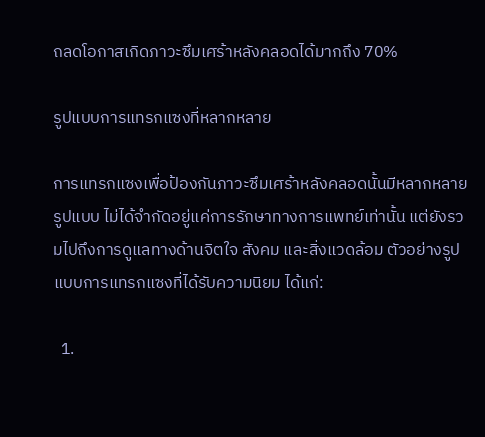ถลดโอกาสเกิดภาวะซึมเศร้าหลังคลอดได้มากถึง 70%

รูปแบบการแทรกแซงที่หลากหลาย

การแทรกแซงเพื่อป้องกันภาวะซึมเศร้าหลังคลอดนั้นมีหลากหลายรูปแบบ ไม่ได้จำกัดอยู่แค่การรักษาทางการแพทย์เท่านั้น แต่ยังรวมไปถึงการดูแลทางด้านจิตใจ สังคม และสิ่งแวดล้อม ตัวอย่างรูปแบบการแทรกแซงที่ได้รับความนิยม ได้แก่:

  1.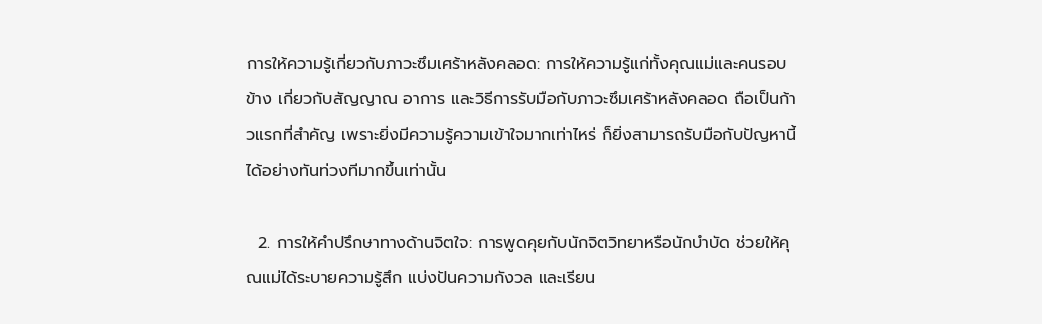การให้ความรู้เกี่ยวกับภาวะซึมเศร้าหลังคลอด: การให้ความรู้แก่ทั้งคุณแม่และคนรอบข้าง เกี่ยวกับสัญญาณ อาการ และวิธีการรับมือกับภาวะซึมเศร้าหลังคลอด ถือเป็นก้าวแรกที่สำคัญ เพราะยิ่งมีความรู้ความเข้าใจมากเท่าไหร่ ก็ยิ่งสามารถรับมือกับปัญหานี้ได้อย่างทันท่วงทีมากขึ้นเท่านั้น

  2. การให้คำปรึกษาทางด้านจิตใจ: การพูดคุยกับนักจิตวิทยาหรือนักบำบัด ช่วยให้คุณแม่ได้ระบายความรู้สึก แบ่งปันความกังวล และเรียน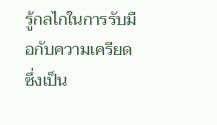รู้กลไกในการรับมือกับความเครียด ซึ่งเป็น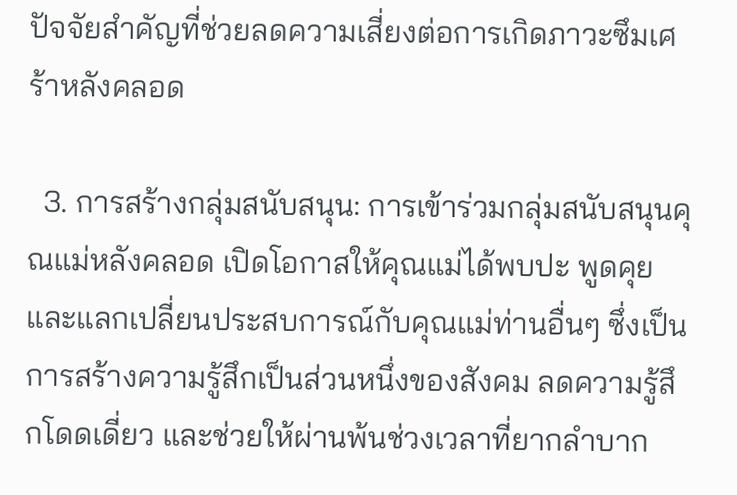ปัจจัยสำคัญที่ช่วยลดความเสี่ยงต่อการเกิดภาวะซึมเศร้าหลังคลอด

  3. การสร้างกลุ่มสนับสนุน: การเข้าร่วมกลุ่มสนับสนุนคุณแม่หลังคลอด เปิดโอกาสให้คุณแม่ได้พบปะ พูดคุย และแลกเปลี่ยนประสบการณ์กับคุณแม่ท่านอื่นๆ ซึ่งเป็นการสร้างความรู้สึกเป็นส่วนหนึ่งของสังคม ลดความรู้สึกโดดเดี่ยว และช่วยให้ผ่านพ้นช่วงเวลาที่ยากลำบาก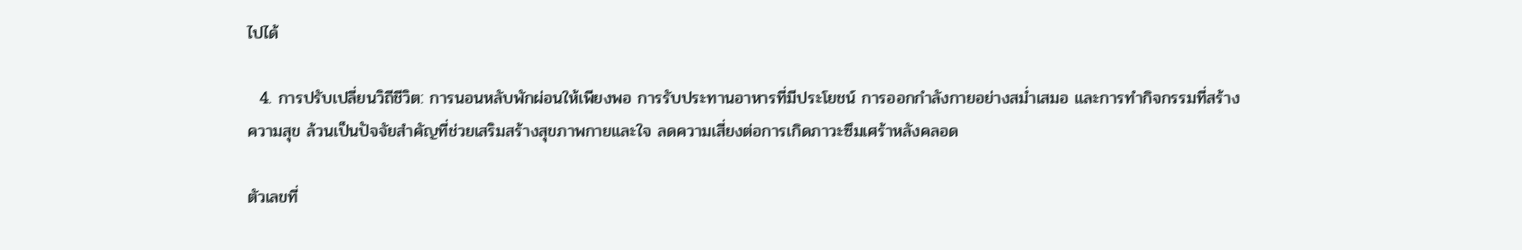ไปได้

  4. การปรับเปลี่ยนวิถีชีวิต: การนอนหลับพักผ่อนให้เพียงพอ การรับประทานอาหารที่มีประโยชน์ การออกกำลังกายอย่างสม่ำเสมอ และการทำกิจกรรมที่สร้างความสุข ล้วนเป็นปัจจัยสำคัญที่ช่วยเสริมสร้างสุขภาพกายและใจ ลดความเสี่ยงต่อการเกิดภาวะซึมเศร้าหลังคลอด

ตัวเลขที่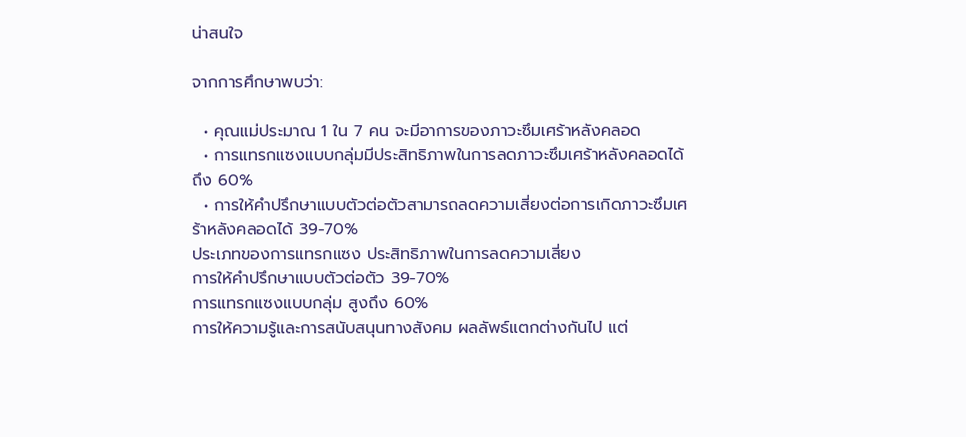น่าสนใจ

จากการศึกษาพบว่า:

  • คุณแม่ประมาณ 1 ใน 7 คน จะมีอาการของภาวะซึมเศร้าหลังคลอด
  • การแทรกแซงแบบกลุ่มมีประสิทธิภาพในการลดภาวะซึมเศร้าหลังคลอดได้ถึง 60%
  • การให้คำปรึกษาแบบตัวต่อตัวสามารถลดความเสี่ยงต่อการเกิดภาวะซึมเศร้าหลังคลอดได้ 39-70%
ประเภทของการแทรกแซง ประสิทธิภาพในการลดความเสี่ยง
การให้คำปรึกษาแบบตัวต่อตัว 39-70%
การแทรกแซงแบบกลุ่ม สูงถึง 60%
การให้ความรู้และการสนับสนุนทางสังคม ผลลัพธ์แตกต่างกันไป แต่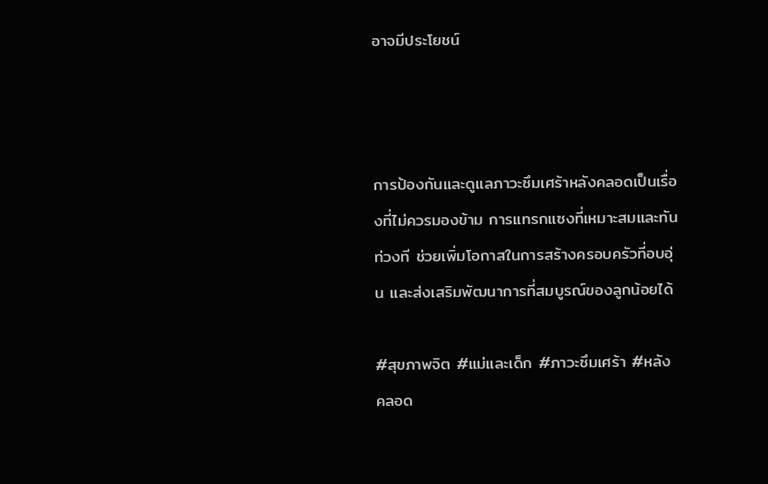อาจมีประโยชน์



การป้องกันและดูแลภาวะซึมเศร้าหลังคลอดเป็นเรื่องที่ไม่ควรมองข้าม การแทรกแซงที่เหมาะสมและทันท่วงที ช่วยเพิ่มโอกาสในการสร้างครอบครัวที่อบอุ่น และส่งเสริมพัฒนาการที่สมบูรณ์ของลูกน้อยได้

#สุขภาพจิต #แม่และเด็ก #ภาวะซึมเศร้า #หลังคลอด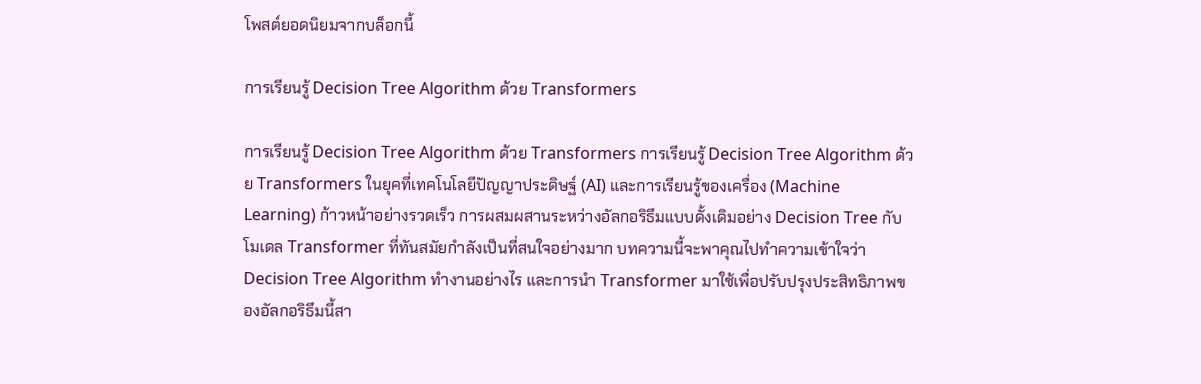โพสต์ยอดนิยมจากบล็อกนี้

การเรียนรู้ Decision Tree Algorithm ด้วย Transformers

การเรียนรู้ Decision Tree Algorithm ด้วย Transformers การเรียนรู้ Decision Tree Algorithm ด้วย Transformers ในยุคที่เทคโนโลยีปัญญาประดิษฐ์ (AI) และการเรียนรู้ของเครื่อง (Machine Learning) ก้าวหน้าอย่างรวดเร็ว การผสมผสานระหว่างอัลกอริธึมแบบดั้งเดิมอย่าง Decision Tree กับโมเดล Transformer ที่ทันสมัยกำลังเป็นที่สนใจอย่างมาก บทความนี้จะพาคุณไปทำความเข้าใจว่า Decision Tree Algorithm ทำงานอย่างไร และการนำ Transformer มาใช้เพื่อปรับปรุงประสิทธิภาพของอัลกอริธึมนี้สา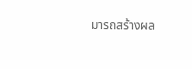มารถสร้างผล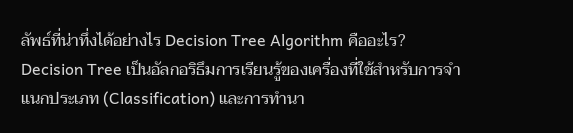ลัพธ์ที่น่าทึ่งได้อย่างไร Decision Tree Algorithm คืออะไร? Decision Tree เป็นอัลกอริธึมการเรียนรู้ของเครื่องที่ใช้สำหรับการจำแนกประเภท (Classification) และการทำนา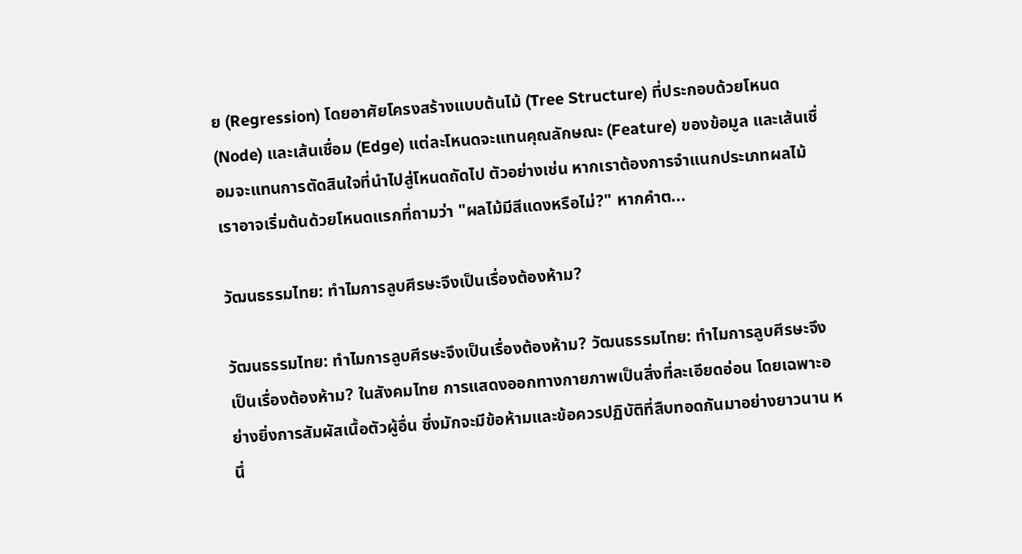ย (Regression) โดยอาศัยโครงสร้างแบบต้นไม้ (Tree Structure) ที่ประกอบด้วยโหนด (Node) และเส้นเชื่อม (Edge) แต่ละโหนดจะแทนคุณลักษณะ (Feature) ของข้อมูล และเส้นเชื่อมจะแทนการตัดสินใจที่นำไปสู่โหนดถัดไป ตัวอย่างเช่น หากเราต้องการจำแนกประเภทผลไม้ เราอาจเริ่มต้นด้วยโหนดแรกที่ถามว่า "ผลไม้มีสีแดงหรือไม่?" หากคำต...

วัฒนธรรมไทย: ทำไมการลูบศีรษะจึงเป็นเรื่องต้องห้าม?

วัฒนธรรมไทย: ทำไมการลูบศีรษะจึงเป็นเรื่องต้องห้าม? วัฒนธรรมไทย: ทำไมการลูบศีรษะจึงเป็นเรื่องต้องห้าม? ในสังคมไทย การแสดงออกทางกายภาพเป็นสิ่งที่ละเอียดอ่อน โดยเฉพาะอย่างยิ่งการสัมผัสเนื้อตัวผู้อื่น ซึ่งมักจะมีข้อห้ามและข้อควรปฏิบัติที่สืบทอดกันมาอย่างยาวนาน หนึ่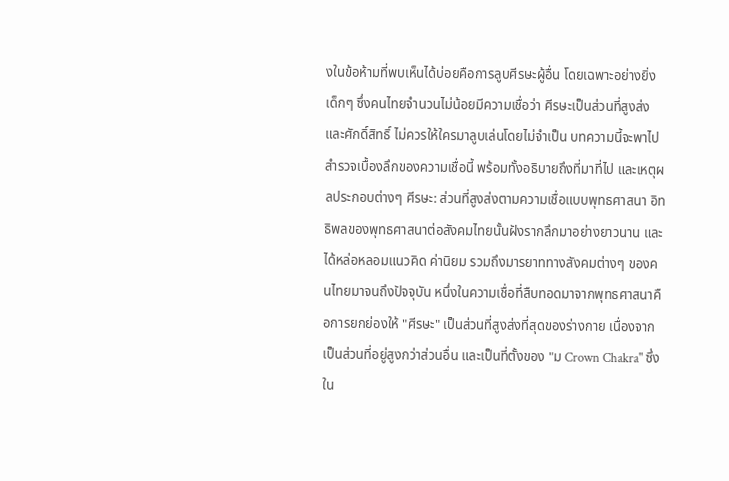งในข้อห้ามที่พบเห็นได้บ่อยคือการลูบศีรษะผู้อื่น โดยเฉพาะอย่างยิ่งเด็กๆ ซึ่งคนไทยจำนวนไม่น้อยมีความเชื่อว่า ศีรษะเป็นส่วนที่สูงส่งและศักดิ์สิทธิ์ ไม่ควรให้ใครมาลูบเล่นโดยไม่จำเป็น บทความนี้จะพาไปสำรวจเบื้องลึกของความเชื่อนี้ พร้อมทั้งอธิบายถึงที่มาที่ไป และเหตุผลประกอบต่างๆ ศีรษะ: ส่วนที่สูงส่งตามความเชื่อแบบพุทธศาสนา อิทธิพลของพุทธศาสนาต่อสังคมไทยนั้นฝังรากลึกมาอย่างยาวนาน และได้หล่อหลอมแนวคิด ค่านิยม รวมถึงมารยาททางสังคมต่างๆ ของคนไทยมาจนถึงปัจจุบัน หนึ่งในความเชื่อที่สืบทอดมาจากพุทธศาสนาคือการยกย่องให้ "ศีรษะ" เป็นส่วนที่สูงส่งที่สุดของร่างกาย เนื่องจากเป็นส่วนที่อยู่สูงกว่าส่วนอื่น และเป็นที่ตั้งของ "ม Crown Chakra" ซึ่งใน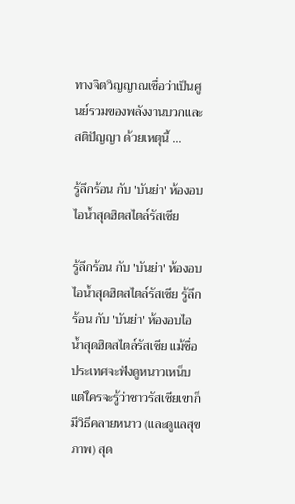ทางจิตวิญญาณเชื่อว่าเป็นศูนย์รวมของพลังงานบวกและสติปัญญา ด้วยเหตุนี้ ...

รู้ลึกร้อน กับ 'บันย่า' ห้องอบไอน้ำสุดฮิตสไตล์รัสเซีย

รู้ลึกร้อน กับ 'บันย่า' ห้องอบไอน้ำสุดฮิตสไตล์รัสเซีย รู้ลึกร้อน กับ 'บันย่า' ห้องอบไอน้ำสุดฮิตสไตล์รัสเซีย แม้ชื่อประเทศจะฟังดูหนาวเหน็บ แต่ใครจะรู้ว่าชาวรัสเซียเขาก็มีวิธีคลายหนาว (และดูแลสุขภาพ) สุด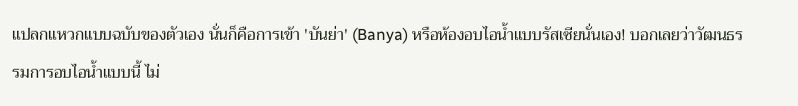แปลกแหวกแบบฉบับของตัวเอง นั่นก็คือการเข้า 'บันย่า' (Banya) หรือห้องอบไอน้ำแบบรัสเซียนั่นเอง! บอกเลยว่าวัฒนธรรมการอบไอน้ำแบบนี้ ไม่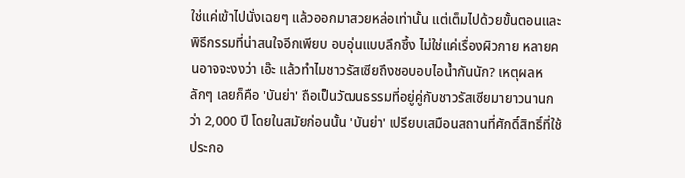ใช่แค่เข้าไปนั่งเฉยๆ แล้วออกมาสวยหล่อเท่านั้น แต่เต็มไปด้วยขั้นตอนและพิธีกรรมที่น่าสนใจอีกเพียบ อบอุ่นแบบลึกซึ้ง ไม่ใช่แค่เรื่องผิวกาย หลายคนอาจจะงงว่า เอ๊ะ แล้วทำไมชาวรัสเซียถึงชอบอบไอน้ำกันนัก? เหตุผลหลักๆ เลยก็คือ 'บันย่า' ถือเป็นวัฒนธรรมที่อยู่คู่กับชาวรัสเซียมายาวนานกว่า 2,000 ปี โดยในสมัยก่อนนั้น 'บันย่า' เปรียบเสมือนสถานที่ศักดิ์สิทธิ์ที่ใช้ประกอ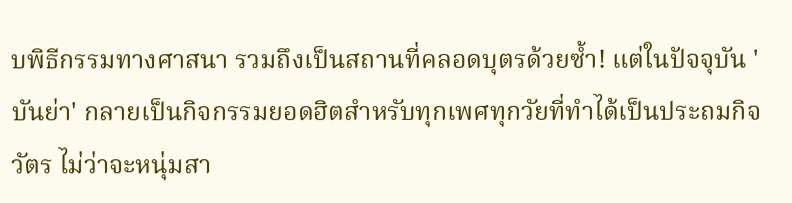บพิธีกรรมทางศาสนา รวมถึงเป็นสถานที่คลอดบุตรด้วยซ้ำ! แต่ในปัจจุบัน 'บันย่า' กลายเป็นกิจกรรมยอดฮิตสำหรับทุกเพศทุกวัยที่ทำได้เป็นประถมกิจวัตร ไม่ว่าจะหนุ่มสา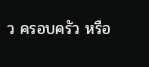ว ครอบครัว หรือ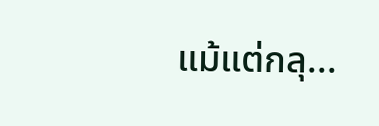แม้แต่กลุ...